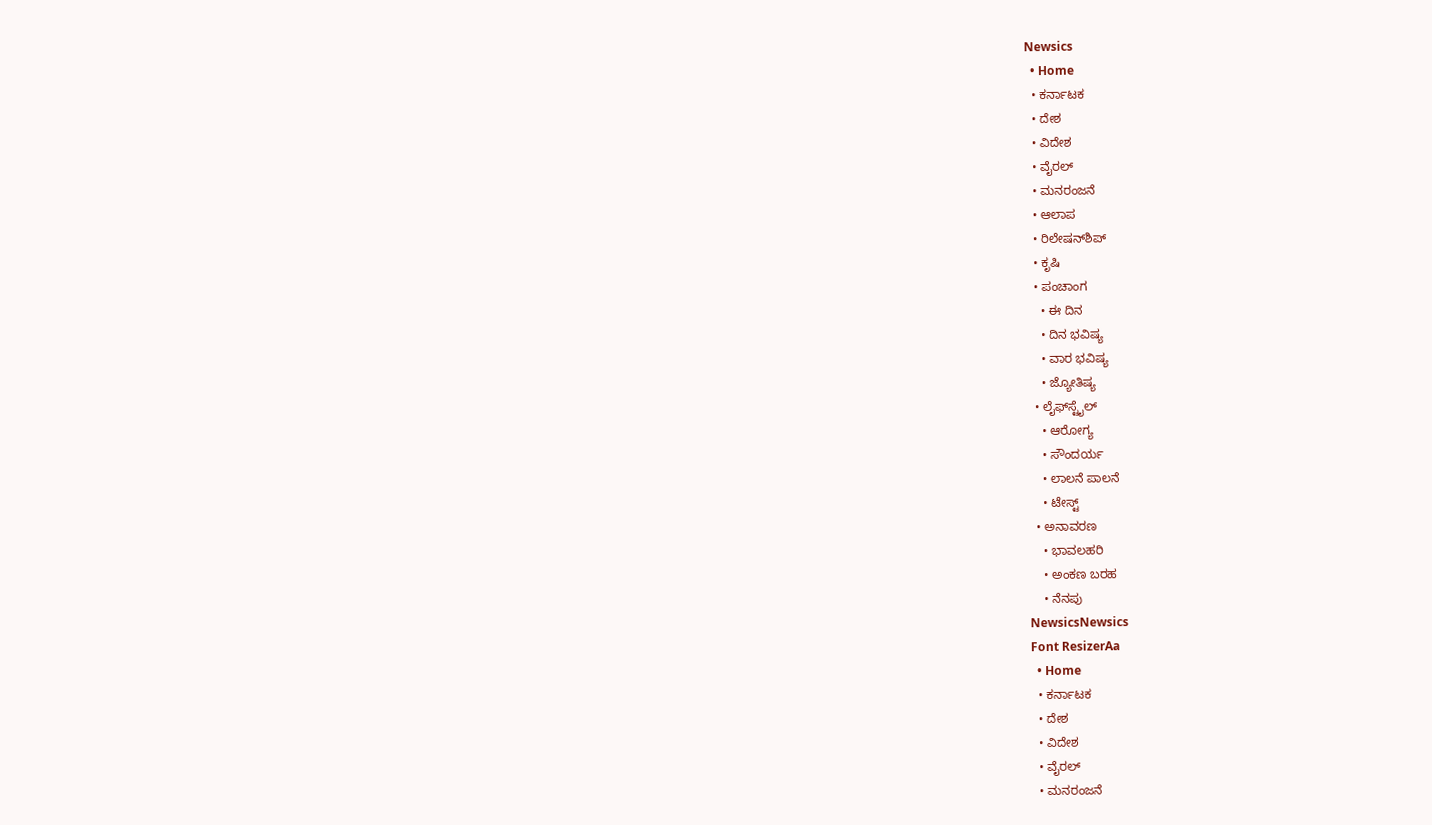Newsics
  • Home
  • ಕರ್ನಾಟಕ
  • ದೇಶ
  • ವಿದೇಶ
  • ವೈರಲ್
  • ಮನರಂಜನೆ
  • ಆಲಾಪ
  • ರಿಲೇಷನ್‌ಶಿಪ್
  • ಕೃಷಿ
  • ಪಂಚಾಂಗ
    • ಈ ದಿನ
    • ದಿನ ಭವಿಷ್ಯ
    • ವಾರ ಭವಿಷ್ಯ
    • ಜ್ಯೋತಿಷ್ಯ
  • ಲೈಫ್‌ಸ್ಟೈಲ್
    • ಆರೋಗ್ಯ
    • ಸೌಂದರ್ಯ
    • ಲಾಲನೆ ಪಾಲನೆ
    • ಟೇಸ್ಟ್
  • ಅನಾವರಣ
    • ಭಾವಲಹರಿ
    • ಅಂಕಣ ಬರಹ
    • ನೆನಪು
NewsicsNewsics
Font ResizerAa
  • Home
  • ಕರ್ನಾಟಕ
  • ದೇಶ
  • ವಿದೇಶ
  • ವೈರಲ್
  • ಮನರಂಜನೆ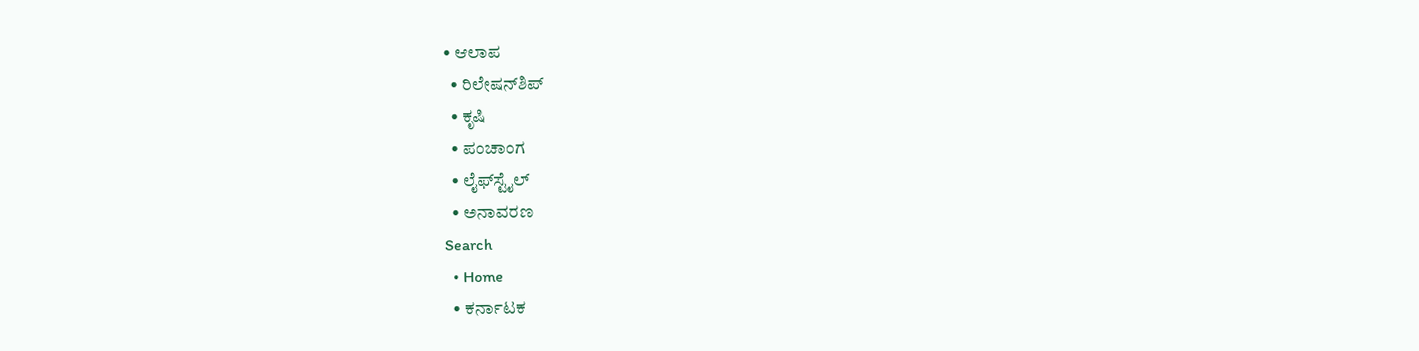• ಆಲಾಪ
  • ರಿಲೇಷನ್‌ಶಿಪ್
  • ಕೃಷಿ
  • ಪಂಚಾಂಗ
  • ಲೈಫ್‌ಸ್ಟೈಲ್
  • ಅನಾವರಣ
Search
  • Home
  • ಕರ್ನಾಟಕ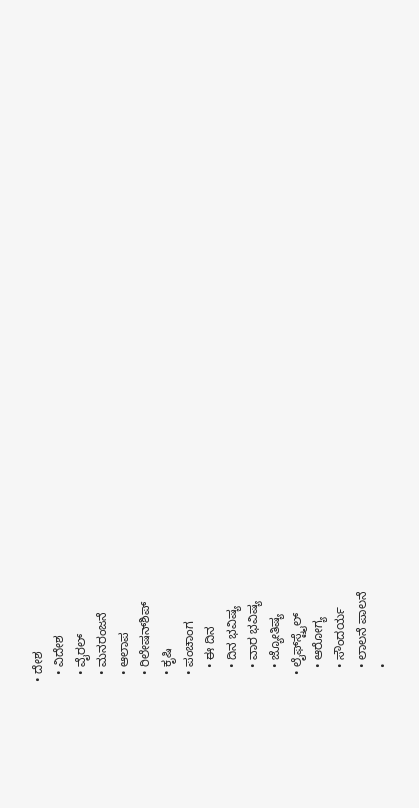• ದೇಶ
  • ವಿದೇಶ
  • ವೈರಲ್
  • ಮನರಂಜನೆ
  • ಆಲಾಪ
  • ರಿಲೇಷನ್‌ಶಿಪ್
  • ಕೃಷಿ
  • ಪಂಚಾಂಗ
    • ಈ ದಿನ
    • ದಿನ ಭವಿಷ್ಯ
    • ವಾರ ಭವಿಷ್ಯ
    • ಜ್ಯೋತಿಷ್ಯ
  • ಲೈಫ್‌ಸ್ಟೈಲ್
    • ಆರೋಗ್ಯ
    • ಸೌಂದರ್ಯ
    • ಲಾಲನೆ ಪಾಲನೆ
    •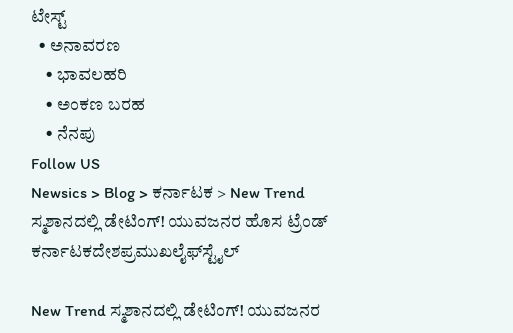ಟೇಸ್ಟ್
  • ಅನಾವರಣ
    • ಭಾವಲಹರಿ
    • ಅಂಕಣ ಬರಹ
    • ನೆನಪು
Follow US
Newsics > Blog > ಕರ್ನಾಟಕ > New Trend ಸ್ಮಶಾನದಲ್ಲಿ ಡೇಟಿಂಗ್! ಯುವಜನರ ಹೊಸ ಟ್ರೆಂಡ್
ಕರ್ನಾಟಕದೇಶಪ್ರಮುಖಲೈಫ್‌ಸ್ಟೈಲ್

New Trend ಸ್ಮಶಾನದಲ್ಲಿ ಡೇಟಿಂಗ್! ಯುವಜನರ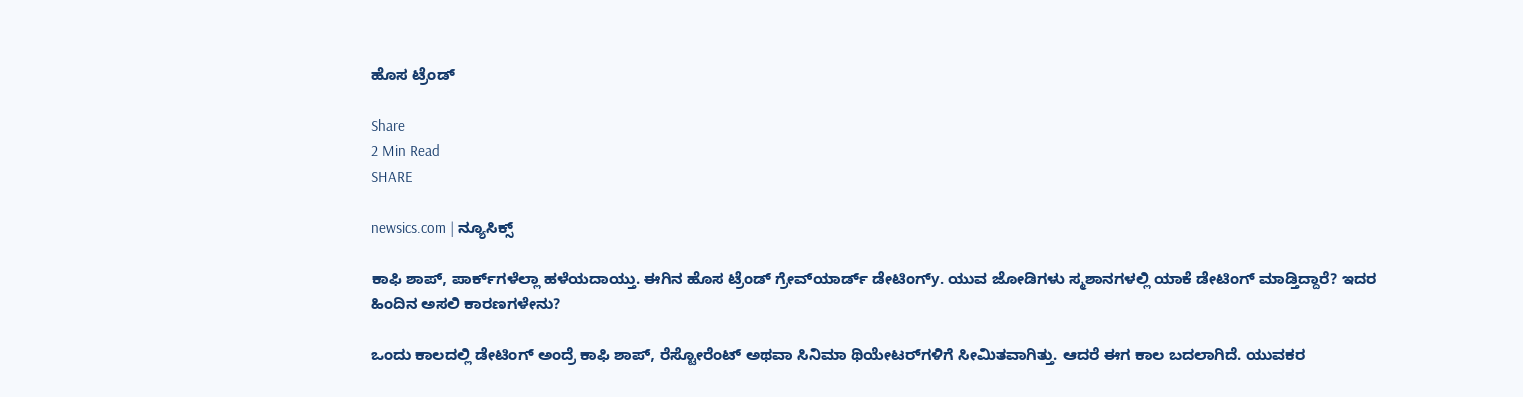ಹೊಸ ಟ್ರೆಂಡ್

Share
2 Min Read
SHARE

newsics.com | ನ್ಯೂಸಿಕ್ಸ್

ಕಾಫಿ ಶಾಪ್, ಪಾರ್ಕ್‌ಗಳೆಲ್ಲಾ ಹಳೆಯದಾಯ್ತು. ಈಗಿನ ಹೊಸ ಟ್ರೆಂಡ್ ಗ್ರೇವ್‌ಯಾರ್ಡ್ ಡೇಟಿಂಗ್y. ಯುವ ಜೋಡಿಗಳು ಸ್ಮಶಾನಗಳಲ್ಲಿ ಯಾಕೆ ಡೇಟಿಂಗ್ ಮಾಡ್ತಿದ್ದಾರೆ? ಇದರ ಹಿಂದಿನ ಅಸಲಿ ಕಾರಣಗಳೇನು?

ಒಂದು ಕಾಲದಲ್ಲಿ ಡೇಟಿಂಗ್ ಅಂದ್ರೆ ಕಾಫಿ ಶಾಪ್, ರೆಸ್ಟೋರೆಂಟ್ ಅಥವಾ ಸಿನಿಮಾ ಥಿಯೇಟರ್‌ಗಳಿಗೆ ಸೀಮಿತವಾಗಿತ್ತು. ಆದರೆ ಈಗ ಕಾಲ ಬದಲಾಗಿದೆ. ಯುವಕರ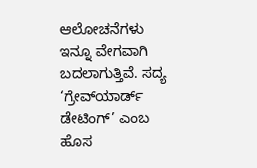ಆಲೋಚನೆಗಳು ಇನ್ನೂ ವೇಗವಾಗಿ ಬದಲಾಗುತ್ತಿವೆ. ಸದ್ಯ ‘ಗ್ರೇವ್‌ಯಾರ್ಡ್ ಡೇಟಿಂಗ್’ ಎಂಬ ಹೊಸ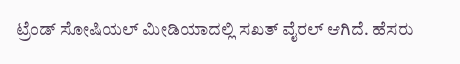ಟ್ರೆಂಡ್ ಸೋಷಿಯಲ್ ಮೀಡಿಯಾದಲ್ಲಿ ಸಖತ್ ವೈರಲ್ ಆಗಿದೆ. ಹೆಸರು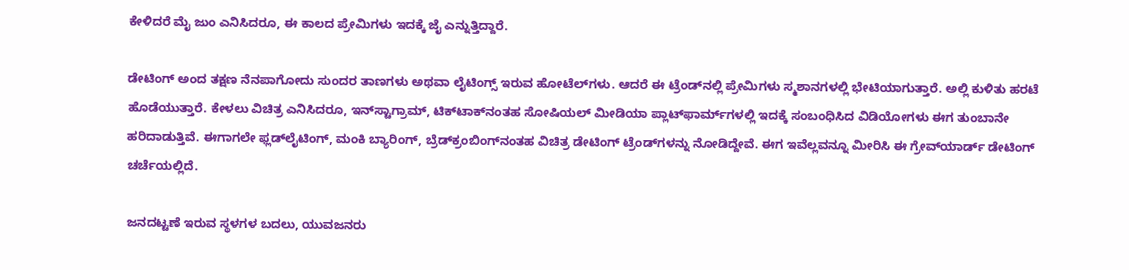ಕೇಳಿದರೆ ಮೈ ಜುಂ ಎನಿಸಿದರೂ, ಈ ಕಾಲದ ಪ್ರೇಮಿಗಳು ಇದಕ್ಕೆ ಜೈ ಎನ್ನುತ್ತಿದ್ದಾರೆ.

ಡೇಟಿಂಗ್ ಅಂದ ತಕ್ಷಣ ನೆನಪಾಗೋದು ಸುಂದರ ತಾಣಗಳು ಅಥವಾ ಲೈಟಿಂಗ್ಸ್ ಇರುವ ಹೋಟೆಲ್‌ಗಳು. ಆದರೆ ಈ ಟ್ರೆಂಡ್‌ನಲ್ಲಿ ಪ್ರೇಮಿಗಳು ಸ್ಮಶಾನಗಳಲ್ಲಿ ಭೇಟಿಯಾಗುತ್ತಾರೆ. ಅಲ್ಲಿ ಕುಳಿತು ಹರಟೆ ಹೊಡೆಯುತ್ತಾರೆ. ಕೇಳಲು ವಿಚಿತ್ರ ಎನಿಸಿದರೂ, ಇನ್‌ಸ್ಟಾಗ್ರಾಮ್, ಟಿಕ್‌ಟಾಕ್‌ನಂತಹ ಸೋಷಿಯಲ್ ಮೀಡಿಯಾ ಪ್ಲಾಟ್‌ಫಾರ್ಮ್‌ಗಳಲ್ಲಿ ಇದಕ್ಕೆ ಸಂಬಂಧಿಸಿದ ವಿಡಿಯೋಗಳು ಈಗ ತುಂಬಾನೇ ಹರಿದಾಡುತ್ತಿವೆ. ಈಗಾಗಲೇ ಫ್ಲಡ್‌ಲೈಟಿಂಗ್, ಮಂಕಿ ಬ್ಯಾರಿಂಗ್, ಬ್ರೆಡ್‌ಕ್ರಂಬಿಂಗ್‌ನಂತಹ ವಿಚಿತ್ರ ಡೇಟಿಂಗ್ ಟ್ರೆಂಡ್‌ಗಳನ್ನು ನೋಡಿದ್ದೇವೆ. ಈಗ ಇವೆಲ್ಲವನ್ನೂ ಮೀರಿಸಿ ಈ ಗ್ರೇವ್‌ಯಾರ್ಡ್ ಡೇಟಿಂಗ್ ಚರ್ಚೆಯಲ್ಲಿದೆ.

ಜನದಟ್ಟಣೆ ಇರುವ ಸ್ಥಳಗಳ ಬದಲು, ಯುವಜನರು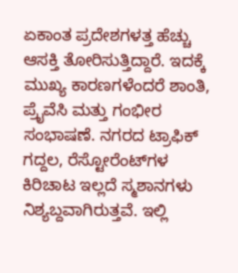ಏಕಾಂತ ಪ್ರದೇಶಗಳತ್ತ ಹೆಚ್ಚು ಆಸಕ್ತಿ ತೋರಿಸುತ್ತಿದ್ದಾರೆ. ಇದಕ್ಕೆ ಮುಖ್ಯ ಕಾರಣಗಳೆಂದರೆ ಶಾಂತಿ, ಪ್ರೈವೆಸಿ ಮತ್ತು ಗಂಭೀರ ಸಂಭಾಷಣೆ. ನಗರದ ಟ್ರಾಫಿಕ್ ಗದ್ದಲ, ರೆಸ್ಟೋರೆಂಟ್‌ಗಳ ಕಿರಿಚಾಟ ಇಲ್ಲದೆ ಸ್ಮಶಾನಗಳು ನಿಶ್ಯಬ್ದವಾಗಿರುತ್ತವೆ. ಇಲ್ಲಿ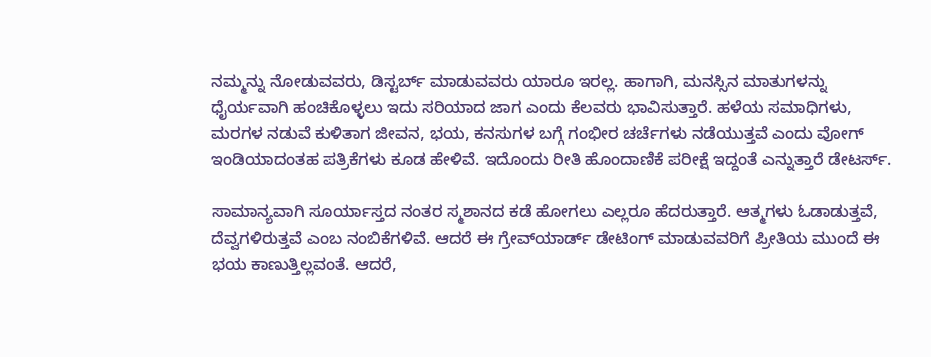ನಮ್ಮನ್ನು ನೋಡುವವರು, ಡಿಸ್ಟರ್ಬ್ ಮಾಡುವವರು ಯಾರೂ ಇರಲ್ಲ. ಹಾಗಾಗಿ, ಮನಸ್ಸಿನ ಮಾತುಗಳನ್ನು ಧೈರ್ಯವಾಗಿ ಹಂಚಿಕೊಳ್ಳಲು ಇದು ಸರಿಯಾದ ಜಾಗ ಎಂದು ಕೆಲವರು ಭಾವಿಸುತ್ತಾರೆ. ಹಳೆಯ ಸಮಾಧಿಗಳು, ಮರಗಳ ನಡುವೆ ಕುಳಿತಾಗ ಜೀವನ, ಭಯ, ಕನಸುಗಳ ಬಗ್ಗೆ ಗಂಭೀರ ಚರ್ಚೆಗಳು ನಡೆಯುತ್ತವೆ ಎಂದು ವೋಗ್ ಇಂಡಿಯಾದಂತಹ ಪತ್ರಿಕೆಗಳು ಕೂಡ ಹೇಳಿವೆ. ಇದೊಂದು ರೀತಿ ಹೊಂದಾಣಿಕೆ ಪರೀಕ್ಷೆ ಇದ್ದಂತೆ ಎನ್ನುತ್ತಾರೆ ಡೇಟರ್ಸ್.

ಸಾಮಾನ್ಯವಾಗಿ ಸೂರ್ಯಾಸ್ತದ ನಂತರ ಸ್ಮಶಾನದ ಕಡೆ ಹೋಗಲು ಎಲ್ಲರೂ ಹೆದರುತ್ತಾರೆ. ಆತ್ಮಗಳು ಓಡಾಡುತ್ತವೆ, ದೆವ್ವಗಳಿರುತ್ತವೆ ಎಂಬ ನಂಬಿಕೆಗಳಿವೆ. ಆದರೆ ಈ ಗ್ರೇವ್‌ಯಾರ್ಡ್ ಡೇಟಿಂಗ್ ಮಾಡುವವರಿಗೆ ಪ್ರೀತಿಯ ಮುಂದೆ ಈ ಭಯ ಕಾಣುತ್ತಿಲ್ಲವಂತೆ. ಆದರೆ,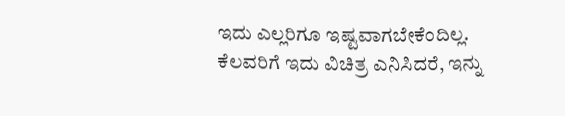ಇದು ಎಲ್ಲರಿಗೂ ಇಷ್ಟವಾಗಬೇಕೆಂದಿಲ್ಲ. ಕೆಲವರಿಗೆ ಇದು ವಿಚಿತ್ರ ಎನಿಸಿದರೆ, ಇನ್ನು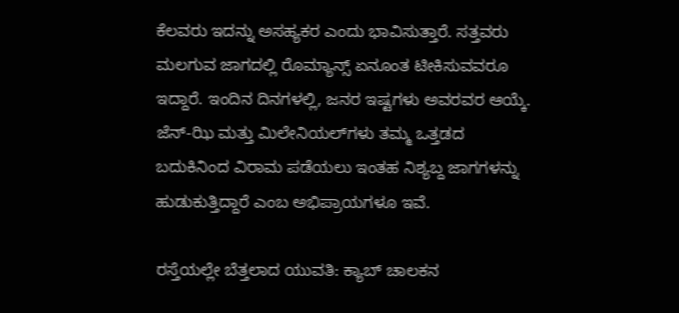ಕೆಲವರು ಇದನ್ನು ಅಸಹ್ಯಕರ ಎಂದು ಭಾವಿಸುತ್ತಾರೆ. ಸತ್ತವರು ಮಲಗುವ ಜಾಗದಲ್ಲಿ ರೊಮ್ಯಾನ್ಸ್ ಏನೂಂತ ಟೀಕಿಸುವವರೂ ಇದ್ದಾರೆ. ಇಂದಿನ ದಿನಗಳಲ್ಲಿ, ಜನರ ಇಷ್ಟಗಳು ಅವರವರ ಆಯ್ಕೆ. ಜೆನ್-ಝಿ ಮತ್ತು ಮಿಲೇನಿಯಲ್‌ಗಳು ತಮ್ಮ ಒತ್ತಡದ ಬದುಕಿನಿಂದ ವಿರಾಮ ಪಡೆಯಲು ಇಂತಹ ನಿಶ್ಯಬ್ದ ಜಾಗಗಳನ್ನು ಹುಡುಕುತ್ತಿದ್ದಾರೆ ಎಂಬ ಅಭಿಪ್ರಾಯಗಳೂ ಇವೆ.

ರಸ್ತೆಯಲ್ಲೇ ಬೆತ್ತಲಾದ ಯುವತಿ: ಕ್ಯಾಬ್ ಚಾಲಕನ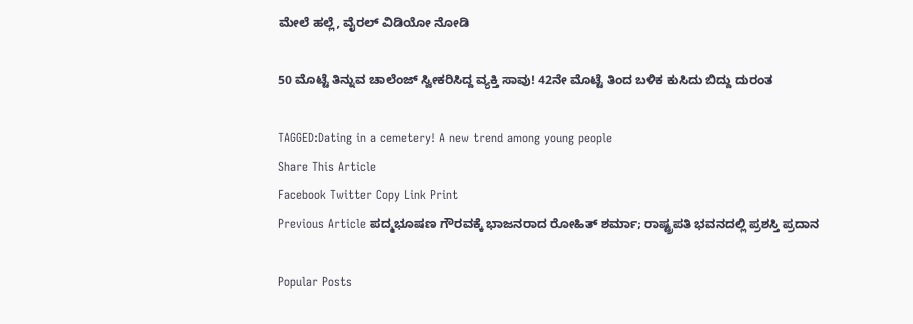ಮೇಲೆ ಹಲ್ಲೆ, ವೈರಲ್ ವಿಡಿಯೋ ನೋಡಿ

50 ಮೊಟ್ಟೆ ತಿನ್ನುವ ಚಾಲೆಂಜ್‌ ಸ್ವೀಕರಿಸಿದ್ದ ವ್ಯಕ್ತಿ ಸಾವು! 42ನೇ ಮೊಟ್ಟೆ ತಿಂದ ಬಳಿಕ ಕುಸಿದು ಬಿದ್ದು ದುರಂತ

TAGGED:Dating in a cemetery! A new trend among young people
Share This Article
Facebook Twitter Copy Link Print
Previous Article ಪದ್ಮಭೂಷಣ ಗೌರವಕ್ಕೆ ಭಾಜನರಾದ ರೋಹಿತ್ ಶರ್ಮಾ; ರಾಷ್ಟ್ರಪತಿ ಭವನದಲ್ಲಿ ಪ್ರಶಸ್ತಿ ಪ್ರದಾನ

Popular Posts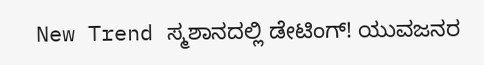New Trend ಸ್ಮಶಾನದಲ್ಲಿ ಡೇಟಿಂಗ್! ಯುವಜನರ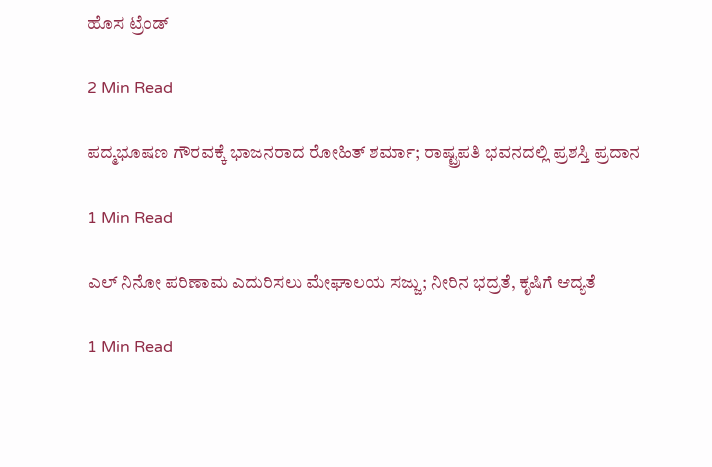ಹೊಸ ಟ್ರೆಂಡ್

2 Min Read

ಪದ್ಮಭೂಷಣ ಗೌರವಕ್ಕೆ ಭಾಜನರಾದ ರೋಹಿತ್ ಶರ್ಮಾ; ರಾಷ್ಟ್ರಪತಿ ಭವನದಲ್ಲಿ ಪ್ರಶಸ್ತಿ ಪ್ರದಾನ

1 Min Read

ಎಲ್ ನಿನೋ ಪರಿಣಾಮ ಎದುರಿಸಲು ಮೇಘಾಲಯ ಸಜ್ಜು; ನೀರಿನ ಭದ್ರತೆ, ಕೃಷಿಗೆ ಆದ್ಯತೆ

1 Min Read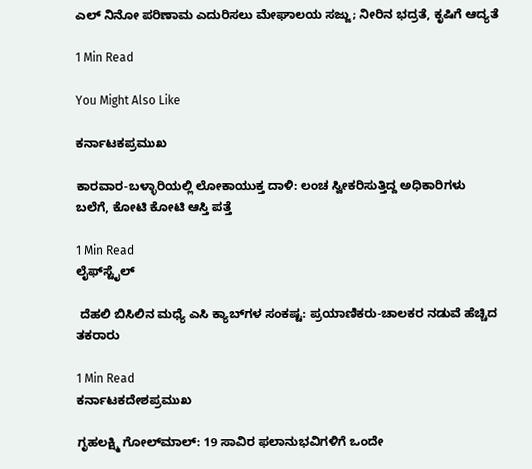ಎಲ್ ನಿನೋ ಪರಿಣಾಮ ಎದುರಿಸಲು ಮೇಘಾಲಯ ಸಜ್ಜು; ನೀರಿನ ಭದ್ರತೆ, ಕೃಷಿಗೆ ಆದ್ಯತೆ

1 Min Read

You Might Also Like

ಕರ್ನಾಟಕಪ್ರಮುಖ

ಕಾರವಾರ-ಬಳ್ಳಾರಿಯಲ್ಲಿ ಲೋಕಾಯುಕ್ತ ದಾಳಿ: ಲಂಚ ಸ್ವೀಕರಿಸುತ್ತಿದ್ದ ಅಧಿಕಾರಿಗಳು ಬಲೆಗೆ, ಕೋಟಿ ಕೋಟಿ ಆಸ್ತಿ ಪತ್ತೆ

1 Min Read
ಲೈಫ್‌ಸ್ಟೈಲ್

 ದೆಹಲಿ ಬಿಸಿಲಿನ ಮಧ್ಯೆ ಎಸಿ ಕ್ಯಾಬ್‌ಗಳ ಸಂಕಷ್ಟ: ಪ್ರಯಾಣಿಕರು-ಚಾಲಕರ ನಡುವೆ ಹೆಚ್ಚಿದ ತಕರಾರು

1 Min Read
ಕರ್ನಾಟಕದೇಶಪ್ರಮುಖ

ಗೃಹಲಕ್ಷ್ಮಿ ಗೋಲ್‌ಮಾಲ್: 19 ಸಾವಿರ ಫಲಾನುಭವಿಗಳಿಗೆ ಒಂದೇ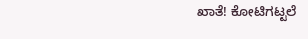ಖಾತೆ! ಕೋಟಿಗಟ್ಟಲೆ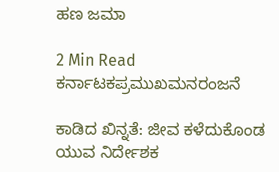ಹಣ ಜಮಾ

2 Min Read
ಕರ್ನಾಟಕಪ್ರಮುಖಮನರಂಜನೆ

ಕಾಡಿದ ಖಿನ್ನತೆ: ಜೀವ ಕಳೆದುಕೊಂಡ ಯುವ ನಿರ್ದೇಶಕ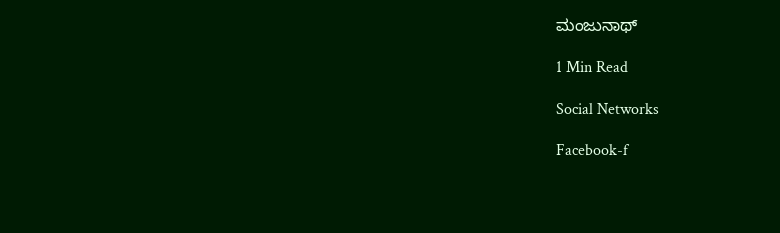ಮಂಜುನಾಥ್

1 Min Read

Social Networks

Facebook-f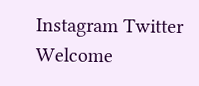Instagram Twitter
Welcome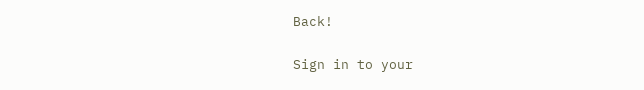Back!

Sign in to your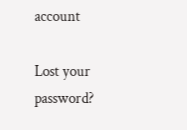account

Lost your password?